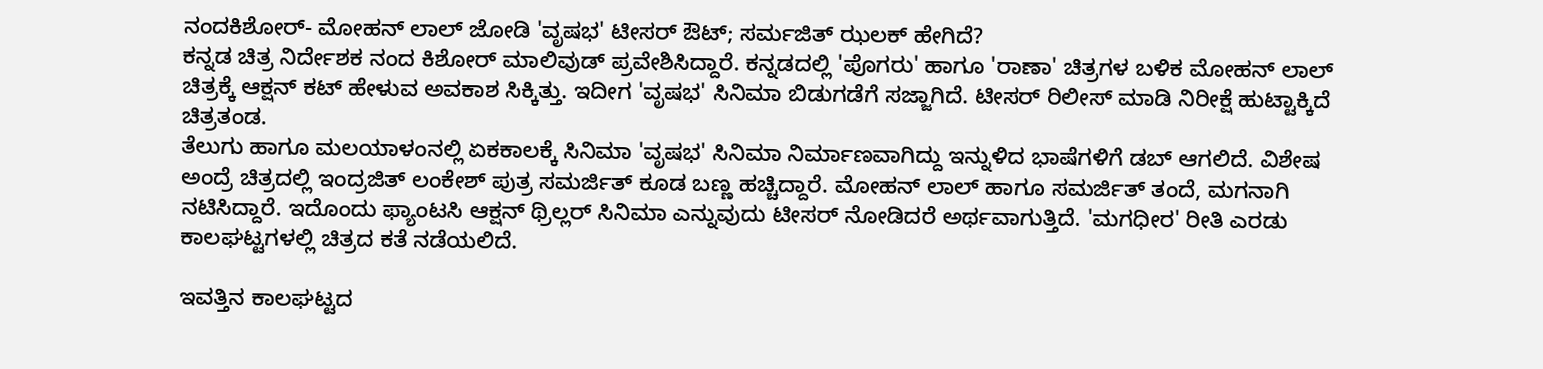ನಂದಕಿಶೋರ್- ಮೋಹನ್ ಲಾಲ್ ಜೋಡಿ 'ವೃಷಭ' ಟೀಸರ್ ಔಟ್; ಸರ್ಮಜಿತ್ ಝಲಕ್ ಹೇಗಿದೆ?
ಕನ್ನಡ ಚಿತ್ರ ನಿರ್ದೇಶಕ ನಂದ ಕಿಶೋರ್ ಮಾಲಿವುಡ್ ಪ್ರವೇಶಿಸಿದ್ದಾರೆ. ಕನ್ನಡದಲ್ಲಿ 'ಪೊಗರು' ಹಾಗೂ 'ರಾಣಾ' ಚಿತ್ರಗಳ ಬಳಿಕ ಮೋಹನ್ ಲಾಲ್ ಚಿತ್ರಕ್ಕೆ ಆಕ್ಷನ್ ಕಟ್ ಹೇಳುವ ಅವಕಾಶ ಸಿಕ್ಕಿತ್ತು. ಇದೀಗ 'ವೃಷಭ' ಸಿನಿಮಾ ಬಿಡುಗಡೆಗೆ ಸಜ್ಜಾಗಿದೆ. ಟೀಸರ್ ರಿಲೀಸ್ ಮಾಡಿ ನಿರೀಕ್ಷೆ ಹುಟ್ಟಾಕ್ಕಿದೆ ಚಿತ್ರತಂಡ.
ತೆಲುಗು ಹಾಗೂ ಮಲಯಾಳಂನಲ್ಲಿ ಏಕಕಾಲಕ್ಕೆ ಸಿನಿಮಾ 'ವೃಷಭ' ಸಿನಿಮಾ ನಿರ್ಮಾಣವಾಗಿದ್ದು ಇನ್ನುಳಿದ ಭಾಷೆಗಳಿಗೆ ಡಬ್ ಆಗಲಿದೆ. ವಿಶೇಷ ಅಂದ್ರೆ ಚಿತ್ರದಲ್ಲಿ ಇಂದ್ರಜಿತ್ ಲಂಕೇಶ್ ಪುತ್ರ ಸಮರ್ಜಿತ್ ಕೂಡ ಬಣ್ಣ ಹಚ್ಚಿದ್ದಾರೆ. ಮೋಹನ್ ಲಾಲ್ ಹಾಗೂ ಸಮರ್ಜಿತ್ ತಂದೆ, ಮಗನಾಗಿ ನಟಿಸಿದ್ದಾರೆ. ಇದೊಂದು ಫ್ಯಾಂಟಸಿ ಆಕ್ಷನ್ ಥ್ರಿಲ್ಲರ್ ಸಿನಿಮಾ ಎನ್ನುವುದು ಟೀಸರ್ ನೋಡಿದರೆ ಅರ್ಥವಾಗುತ್ತಿದೆ. 'ಮಗಧೀರ' ರೀತಿ ಎರಡು ಕಾಲಘಟ್ಟಗಳಲ್ಲಿ ಚಿತ್ರದ ಕತೆ ನಡೆಯಲಿದೆ.

ಇವತ್ತಿನ ಕಾಲಘಟ್ಟದ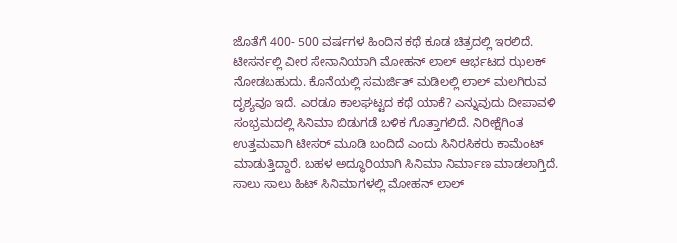ಜೊತೆಗೆ 400- 500 ವರ್ಷಗಳ ಹಿಂದಿನ ಕಥೆ ಕೂಡ ಚಿತ್ರದಲ್ಲಿ ಇರಲಿದೆ. ಟೀಸರ್ನಲ್ಲಿ ವೀರ ಸೇನಾನಿಯಾಗಿ ಮೋಹನ್ ಲಾಲ್ ಆರ್ಭಟದ ಝಲಕ್ ನೋಡಬಹುದು. ಕೊನೆಯಲ್ಲಿ ಸಮರ್ಜಿತ್ ಮಡಿಲಲ್ಲಿ ಲಾಲ್ ಮಲಗಿರುವ ದೃಶ್ಯವೂ ಇದೆ. ಎರಡೂ ಕಾಲಘಟ್ಟದ ಕಥೆ ಯಾಕೆ? ಎನ್ನುವುದು ದೀಪಾವಳಿ ಸಂಭ್ರಮದಲ್ಲಿ ಸಿನಿಮಾ ಬಿಡುಗಡೆ ಬಳಿಕ ಗೊತ್ತಾಗಲಿದೆ. ನಿರೀಕ್ಷೆಗಿಂತ ಉತ್ತಮವಾಗಿ ಟೀಸರ್ ಮೂಡಿ ಬಂದಿದೆ ಎಂದು ಸಿನಿರಸಿಕರು ಕಾಮೆಂಟ್ ಮಾಡುತ್ತಿದ್ದಾರೆ. ಬಹಳ ಅದ್ಧೂರಿಯಾಗಿ ಸಿನಿಮಾ ನಿರ್ಮಾಣ ಮಾಡಲಾಗ್ತಿದೆ.
ಸಾಲು ಸಾಲು ಹಿಟ್ ಸಿನಿಮಾಗಳಲ್ಲಿ ಮೋಹನ್ ಲಾಲ್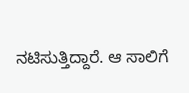ನಟಿಸುತ್ತಿದ್ದಾರೆ. ಆ ಸಾಲಿಗೆ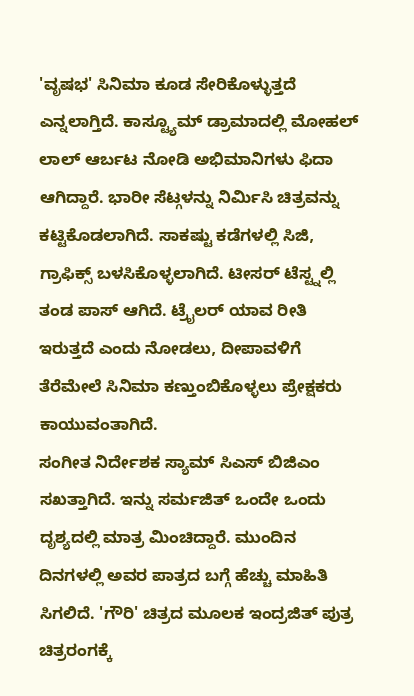'ವೃಷಭ' ಸಿನಿಮಾ ಕೂಡ ಸೇರಿಕೊಳ್ಳುತ್ತದೆ ಎನ್ನಲಾಗ್ತಿದೆ. ಕಾಸ್ಟ್ಯೂಮ್ ಡ್ರಾಮಾದಲ್ಲಿ ಮೋಹಲ್ ಲಾಲ್ ಆರ್ಬಟ ನೋಡಿ ಅಭಿಮಾನಿಗಳು ಫಿದಾ ಆಗಿದ್ದಾರೆ. ಭಾರೀ ಸೆಟ್ಗಳನ್ನು ನಿರ್ಮಿಸಿ ಚಿತ್ರವನ್ನು ಕಟ್ಟಿಕೊಡಲಾಗಿದೆ. ಸಾಕಷ್ಟು ಕಡೆಗಳಲ್ಲಿ ಸಿಜಿ, ಗ್ರಾಫಿಕ್ಸ್ ಬಳಸಿಕೊಳ್ಳಲಾಗಿದೆ. ಟೀಸರ್ ಟೆಸ್ಟ್ನಲ್ಲಿ ತಂಡ ಪಾಸ್ ಆಗಿದೆ. ಟ್ರೈಲರ್ ಯಾವ ರೀತಿ ಇರುತ್ತದೆ ಎಂದು ನೋಡಲು, ದೀಪಾವಳಿಗೆ ತೆರೆಮೇಲೆ ಸಿನಿಮಾ ಕಣ್ತುಂಬಿಕೊಳ್ಳಲು ಪ್ರೇಕ್ಷಕರು ಕಾಯುವಂತಾಗಿದೆ.
ಸಂಗೀತ ನಿರ್ದೇಶಕ ಸ್ಯಾಮ್ ಸಿಎಸ್ ಬಿಜಿಎಂ ಸಖತ್ತಾಗಿದೆ. ಇನ್ನು ಸರ್ಮಜಿತ್ ಒಂದೇ ಒಂದು ದೃಶ್ಯದಲ್ಲಿ ಮಾತ್ರ ಮಿಂಚಿದ್ದಾರೆ. ಮುಂದಿನ ದಿನಗಳಲ್ಲಿ ಅವರ ಪಾತ್ರದ ಬಗ್ಗೆ ಹೆಚ್ಚು ಮಾಹಿತಿ ಸಿಗಲಿದೆ. 'ಗೌರಿ' ಚಿತ್ರದ ಮೂಲಕ ಇಂದ್ರಜಿತ್ ಪುತ್ರ ಚಿತ್ರರಂಗಕ್ಕೆ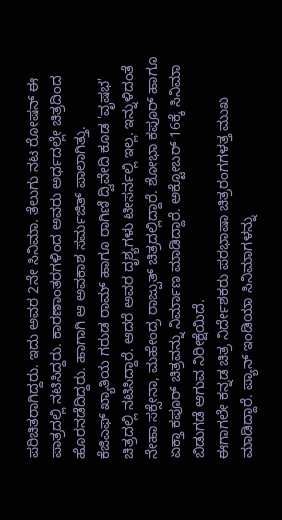ಪರಿಚಿತರಾಗಿದ್ದರು. ಇದು ಅವರ 2ನೇ ಸಿನಿಮಾ. ತೆಲುಗು ನಟ ರೋಷನ್ ಈ ಪಾತ್ರದಲ್ಲಿ ನಟಿಸಿದ್ದರು. ಕಾರಣಾಂತರಗಳಿಂದ ಅವರು ಅರ್ಧದಲ್ಲೇ ಚಿತ್ರದಿಂದ ಹೊರನಡೆದಿದ್ದರು. ಹಾಗಾಗಿ ಆ ಅವಕಾಶ ಸರ್ಮಜಿತ್ ಪಾಲಾಗಿತ್ತು.
ಕೆಜಿಎಫ್ ಖ್ಯಾತಿಯ ಗರುಡ ರಾಮ್ ಹಾಗೂ ರಾಗಿಣಿ ದ್ವಿವೇದಿ ಕೂಡ 'ವೃಷಭ' ಚಿತ್ರದಲ್ಲಿ ನಟಿಸಿದ್ದಾರೆ. ಆದರೆ ಅವರ ದೃಶ್ಯಗಳು ಟೀಸರ್ನಲ್ಲಿ ಇಲ್ಲ. ಇನ್ನುಳಿದಂತೆ ನೇಹಾ ಸಕ್ಸೇನಾ, ಮಹೇಂದ್ರ ರಾಜ್ಪುತ್ ಚಿತ್ರದಲ್ಲಿದ್ದಾರೆ. ಶೋಭಾ ಕಪೂರ್ ಹಾಗೂ ಏಕ್ತಾ ಕಪೂರ್ ಚಿತ್ರವನ್ನು ನಿರ್ಮಾಣ ಮಾಡಿದ್ದಾರೆ. ಅಕ್ಟೋಬರ್ 16ಕ್ಕೆ ಸಿನಿಮಾ ಬಿಡುಗಡೆ ಆಗುವ ನಿರೀಕ್ಷೆಯಿದೆ.
ಈಗಾಗಲೇ ಕನ್ನಡ ಚಿತ್ರ ನಿರ್ದೇಶಕರು ಪರಭಾಷಾ ಚಿತ್ರರಂಗಗಳತ್ತ ಮುಖ ಮಾಡಿದ್ದಾರೆ. ಪ್ಯಾನ್ ಇಂಡಿಯಾ ಸಿನಿಮಾಗಳನ್ನು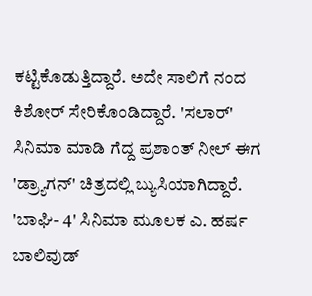ಕಟ್ಟಿಕೊಡುತ್ತಿದ್ದಾರೆ. ಅದೇ ಸಾಲಿಗೆ ನಂದ ಕಿಶೋರ್ ಸೇರಿಕೊಂಡಿದ್ದಾರೆ. 'ಸಲಾರ್' ಸಿನಿಮಾ ಮಾಡಿ ಗೆದ್ದ ಪ್ರಶಾಂತ್ ನೀಲ್ ಈಗ 'ಡ್ರ್ಯಾಗನ್' ಚಿತ್ರದಲ್ಲಿ ಬ್ಯುಸಿಯಾಗಿದ್ದಾರೆ. 'ಬಾಘಿ- 4' ಸಿನಿಮಾ ಮೂಲಕ ಎ. ಹರ್ಷ ಬಾಲಿವುಡ್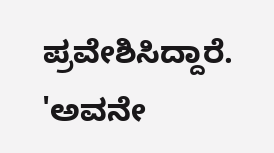ಪ್ರವೇಶಿಸಿದ್ದಾರೆ. 'ಅವನೇ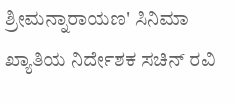ಶ್ರೀಮನ್ನಾರಾಯಣ' ಸಿನಿಮಾ ಖ್ಯಾತಿಯ ನಿರ್ದೇಶಕ ಸಚಿನ್ ರವಿ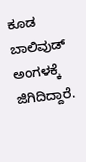ಕೂಡ ಬಾಲಿವುಡ್ ಅಂಗಳಕ್ಕೆ ಜಿಗಿದಿದ್ದಾರೆ.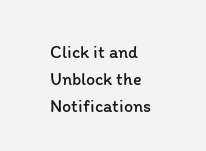Click it and Unblock the Notifications